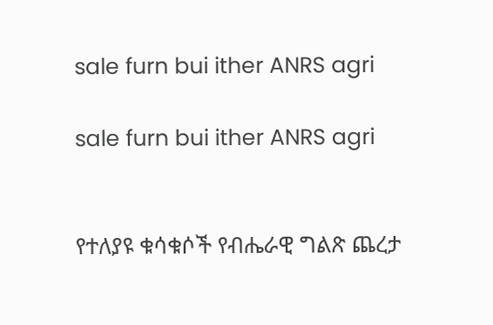sale furn bui ither ANRS agri

sale furn bui ither ANRS agri


የተለያዩ ቁሳቁሶች የብሔራዊ ግልጽ ጨረታ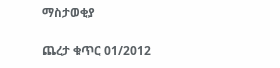ማስታወቂያ

ጨረታ ቁጥር 01/2012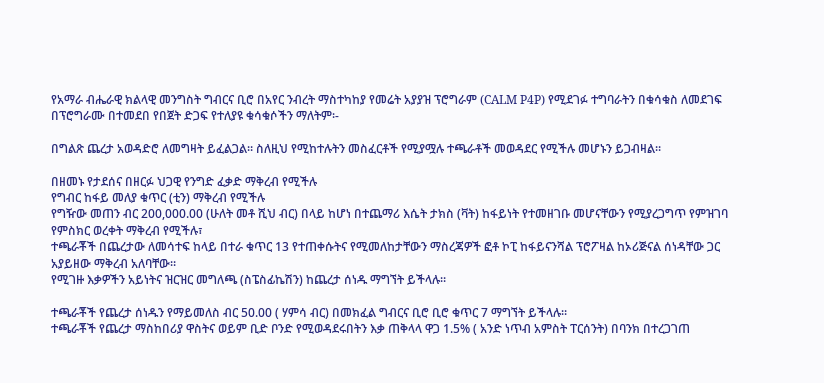የአማራ ብሔራዊ ክልላዊ መንግስት ግብርና ቢሮ በአየር ንብረት ማስተካከያ የመሬት አያያዝ ፕሮግራም (CALM P4P) የሚደገፉ ተግባራትን በቁሳቁስ ለመደገፍ በፕሮግራሙ በተመደበ የበጀት ድጋፍ የተለያዩ ቁሳቁሶችን ማለትም፡-

በግልጽ ጨረታ አወዳድሮ ለመግዛት ይፈልጋል። ስለዚህ የሚከተሉትን መስፈርቶች የሚያሟሉ ተጫራቶች መወዳደር የሚችሉ መሆኑን ይጋብዛል።

በዘመኑ የታደሰና በዘርፉ ህጋዊ የንግድ ፈቃድ ማቅረብ የሚችሉ
የግብር ከፋይ መለያ ቁጥር (ቲን) ማቅረብ የሚችሉ
የግዥው መጠን ብር 200,000.00 (ሁለት መቶ ሺህ ብር) በላይ ከሆነ በተጨማሪ እሴት ታክስ (ቫት) ከፋይነት የተመዘገቡ መሆናቸውን የሚያረጋግጥ የምዝገባ የምስክር ወረቀት ማቅረብ የሚችሉ፣
ተጫራቾች በጨረታው ለመሳተፍ ከላይ በተራ ቁጥር 13 የተጠቀሱትና የሚመለከታቸውን ማስረጃዎች ፎቶ ኮፒ ከፋይናንሻል ፕሮፖዛል ከኦሪጅናል ሰነዳቸው ጋር አያይዘው ማቅረብ አለባቸው።
የሚገዙ እቃዎችን አይነትና ዝርዝር መግለጫ (ስፔስፊኬሽን) ከጨረታ ሰነዱ ማግኘት ይችላሉ።

ተጫራቾች የጨረታ ሰነዱን የማይመለስ ብር 50.00 ( ሃምሳ ብር) በመክፈል ግብርና ቢሮ ቢሮ ቁጥር 7 ማግኘት ይችላሉ።
ተጫራቾች የጨረታ ማስከበሪያ ዋስትና ወይም ቢድ ቦንድ የሚወዳደሩበትን እቃ ጠቅላላ ዋጋ 1.5% ( አንድ ነጥብ አምስት ፐርሰንት) በባንክ በተረጋገጠ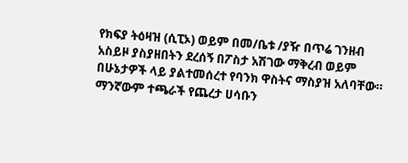የክፍያ ትዕዛዝ (ሲፒኦ) ወይም በመ/ቤቱ /ያዥ በጥሬ ገንዘብ አስይዞ ያስያዘበትን ደረሰኝ በፖስታ አሽገው ማቅረብ ወይም በሁኔታዎች ላይ ያልተመሰረተ የባንክ ዋስትና ማስያዝ አለባቸው።
ማንኛውም ተጫራች የጨረታ ሀሳቡን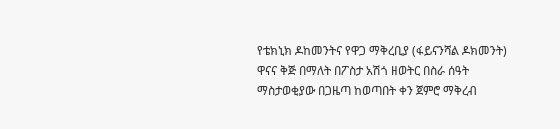የቴክኒክ ዶከመንትና የዋጋ ማቅረቢያ (ፋይናንሻል ዶክመንት) ዋናና ቅጅ በማለት በፖስታ አሽጎ ዘወትር በስራ ሰዓት ማስታወቂያው በጋዜጣ ከወጣበት ቀን ጀምሮ ማቅረብ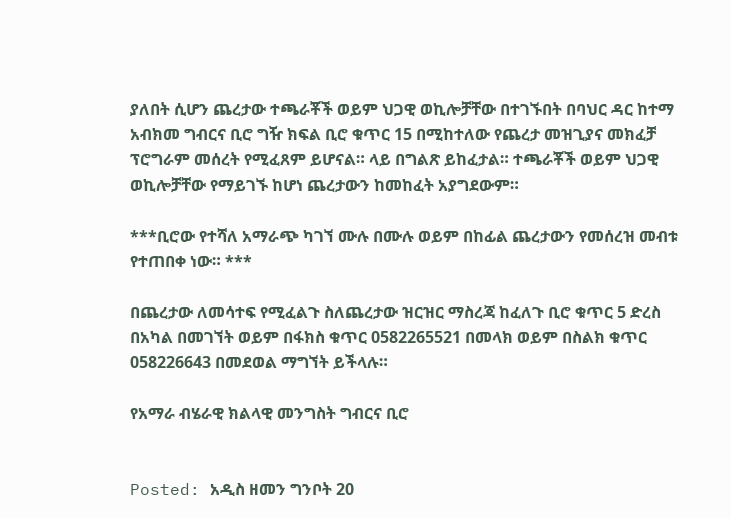ያለበት ሲሆን ጨረታው ተጫራቾች ወይም ህጋዊ ወኪሎቻቸው በተገኙበት በባህር ዳር ከተማ አብክመ ግብርና ቢሮ ግዥ ክፍል ቢሮ ቁጥር 15 በሚከተለው የጨረታ መዝጊያና መክፈቻ ፕሮግራም መሰረት የሚፈጸም ይሆናል። ላይ በግልጽ ይከፈታል። ተጫራቾች ወይም ህጋዊ ወኪሎቻቸው የማይገኙ ከሆነ ጨረታውን ከመከፈት አያግደውም።

***ቢሮው የተሻለ አማራጭ ካገኘ ሙሉ በሙሉ ወይም በከፊል ጨረታውን የመሰረዝ መብቱ የተጠበቀ ነው። ***

በጨረታው ለመሳተፍ የሚፈልጉ ስለጨረታው ዝርዝር ማስረጃ ከፈለጉ ቢሮ ቁጥር 5 ድረስ በአካል በመገኘት ወይም በፋክስ ቁጥር 0582265521 በመላክ ወይም በስልክ ቁጥር 058226643 በመደወል ማግኘት ይችላሉ።

የአማራ ብሄራዊ ክልላዊ መንግስት ግብርና ቢሮ


Posted: አዲስ ዘመን ግንቦት 20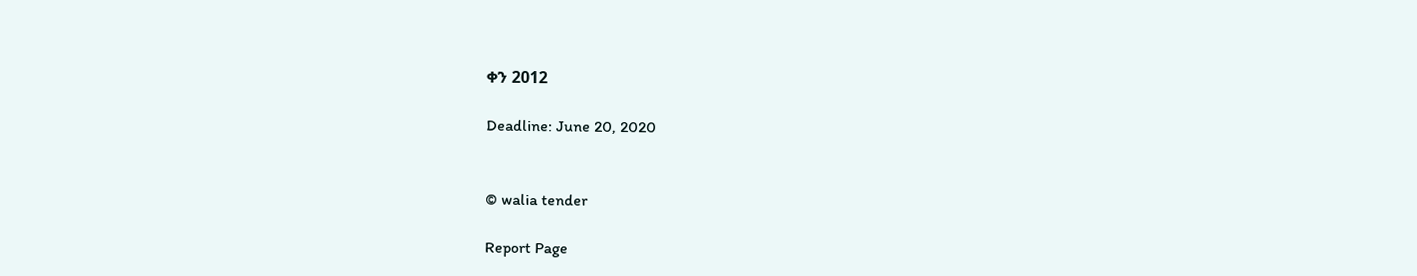ቀን 2012

Deadline: June 20, 2020


© walia tender

Report Page